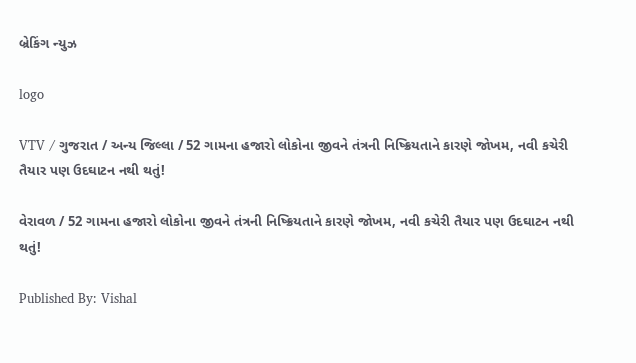બ્રેકિંગ ન્યુઝ

logo

VTV / ગુજરાત / અન્ય જિલ્લા / 52 ગામના હજારો લોકોના જીવને તંત્રની નિષ્ક્રિયતાને કારણે જોખમ, નવી કચેરી તૈયાર પણ ઉદઘાટન નથી થતું!

વેરાવળ / 52 ગામના હજારો લોકોના જીવને તંત્રની નિષ્ક્રિયતાને કારણે જોખમ, નવી કચેરી તૈયાર પણ ઉદઘાટન નથી થતું!

Published By: Vishal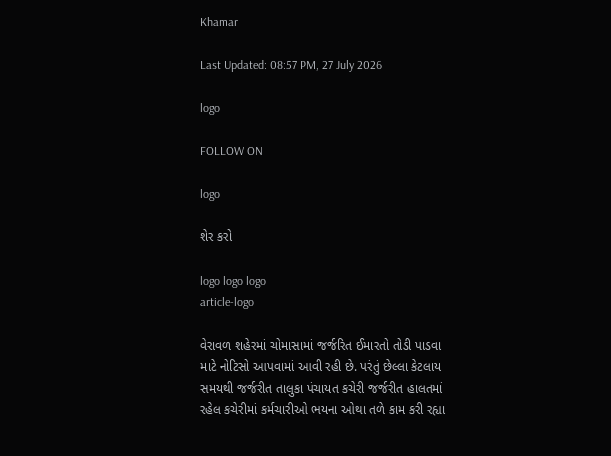Khamar

Last Updated: 08:57 PM, 27 July 2026

logo

FOLLOW ON

logo

શેર કરો

logo logo logo
article-logo

વેરાવળ શહેરમાં ચોમાસામાં જર્જરિત ઈમારતો તોડી પાડવા માટે નોટિસો આપવામાં આવી રહી છે. પરંતું છેલ્લા કેટલાય સમયથી જર્જરીત તાલુકા પંચાયત કચેરી જર્જરીત હાલતમાં રહેલ કચેરીમાં કર્મચારીઓ ભયના ઓથા તળે કામ કરી રહ્યા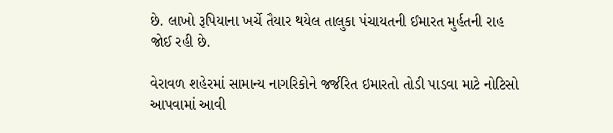છે. લાખો રૂપિયાના ખર્ચે તૈયાર થયેલ તાલુકા પંચાયતની ઈમારત મુર્હતની રાહ જોઈ રહી છે.

વેરાવળ શહેરમાં સામાન્ય નાગરિકોને જર્જરિત ઇમારતો તોડી પાડવા માટે નોટિસો આપવામાં આવી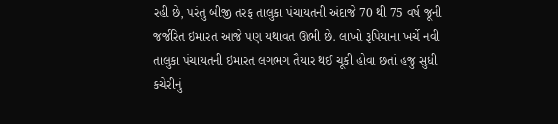રહી છે, પરંતુ બીજી તરફ તાલુકા પંચાયતની અંદાજે 70 થી 75 વર્ષ જૂની જર્જરિત ઇમારત આજે પણ યથાવત ઊભી છે. લાખો રૂપિયાના ખર્ચે નવી તાલુકા પંચાયતની ઇમારત લગભગ તૈયાર થઈ ચૂકી હોવા છતાં હજુ સુધી કચેરીનું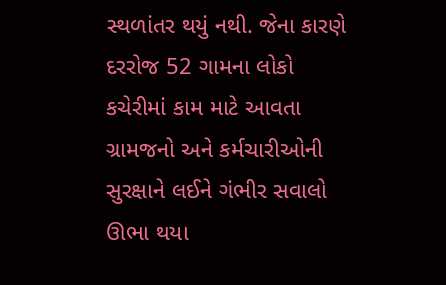સ્થળાંતર થયું નથી. જેના કારણે દરરોજ 52 ગામના લોકો કચેરીમાં કામ માટે આવતા ગ્રામજનો અને કર્મચારીઓની સુરક્ષાને લઈને ગંભીર સવાલો ઊભા થયા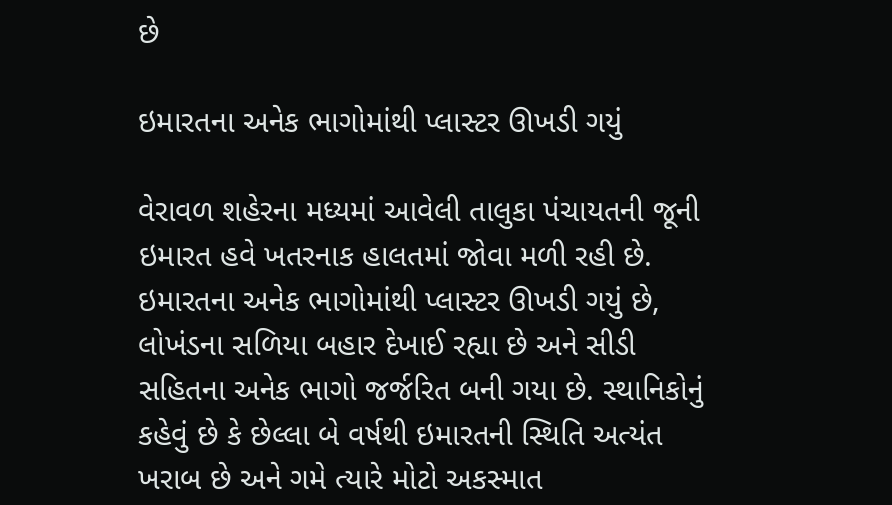છે

ઇમારતના અનેક ભાગોમાંથી પ્લાસ્ટર ઊખડી ગયું

વેરાવળ શહેરના મધ્યમાં આવેલી તાલુકા પંચાયતની જૂની ઇમારત હવે ખતરનાક હાલતમાં જોવા મળી રહી છે. ઇમારતના અનેક ભાગોમાંથી પ્લાસ્ટર ઊખડી ગયું છે, લોખંડના સળિયા બહાર દેખાઈ રહ્યા છે અને સીડી સહિતના અનેક ભાગો જર્જરિત બની ગયા છે. સ્થાનિકોનું કહેવું છે કે છેલ્લા બે વર્ષથી ઇમારતની સ્થિતિ અત્યંત ખરાબ છે અને ગમે ત્યારે મોટો અકસ્માત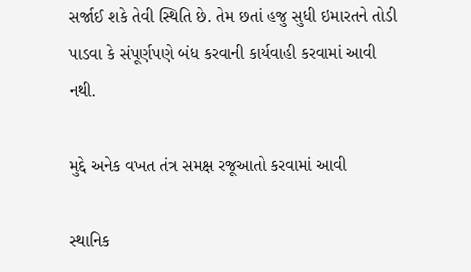સર્જાઈ શકે તેવી સ્થિતિ છે. તેમ છતાં હજુ સુધી ઇમારતને તોડી પાડવા કે સંપૂર્ણપણે બંધ કરવાની કાર્યવાહી કરવામાં આવી નથી.

મુદ્દે અનેક વખત તંત્ર સમક્ષ રજૂઆતો કરવામાં આવી

સ્થાનિક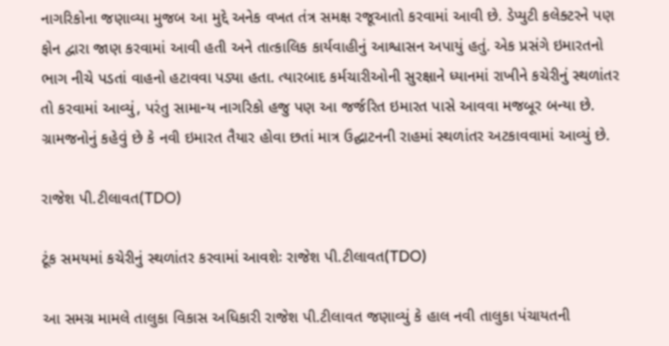નાગરિકોના જણાવ્યા મુજબ આ મુદ્દે અનેક વખત તંત્ર સમક્ષ રજૂઆતો કરવામાં આવી છે. ડેપ્યુટી કલેક્ટરને પણ ફોન દ્વારા જાણ કરવામાં આવી હતી અને તાત્કાલિક કાર્યવાહીનું આશ્વાસન અપાયું હતું. એક પ્રસંગે ઇમારતનો ભાગ નીચે પડતાં વાહનો હટાવવા પડ્યા હતા. ત્યારબાદ કર્મચારીઓની સુરક્ષાને ધ્યાનમાં રાખીને કચેરીનું સ્થળાંતર તો કરવામાં આવ્યું, પરંતુ સામાન્ય નાગરિકો હજુ પણ આ જર્જરિત ઇમારત પાસે આવવા મજબૂર બન્યા છે. ગ્રામજનોનું કહેવું છે કે નવી ઇમારત તૈયાર હોવા છતાં માત્ર ઉદ્ઘાટનની રાહમાં સ્થળાંતર અટકાવવામાં આવ્યું છે.

રાજેશ પી.ટીલાવત(TDO)

ટૂંક સમયમાં કચેરીનું સ્થળાંતર કરવામાં આવશેઃ રાજેશ પી.ટીલાવત(TDO)

આ સમગ્ર મામલે તાલુકા વિકાસ અધિકારી રાજેશ પી.ટીલાવત જણાવ્યું કે હાલ નવી તાલુકા પંચાયતની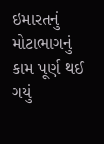ઇમારતનું મોટાભાગનું કામ પૂર્ણ થઈ ગયું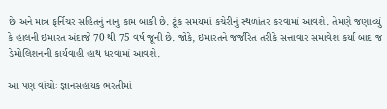છે અને માત્ર ફર્નિચર સહિતનું નાનુ કામ બાકી છે. ટૂંક સમયમાં કચેરીનું સ્થળાંતર કરવામાં આવશે. તેમણે જણાવ્યું કે હાલની ઇમારત અંદાજે 70 થી 75 વર્ષ જૂની છે. જોકે, ઇમારતને જર્જરિત તરીકે સત્તાવાર સમાવેશ કર્યા બાદ જ ડેમોલિશનની કાર્યવાહી હાથ ધરવામાં આવશે.

આ પણ વાંચોઃ જ્ઞાનસહાયક ભરતીમાં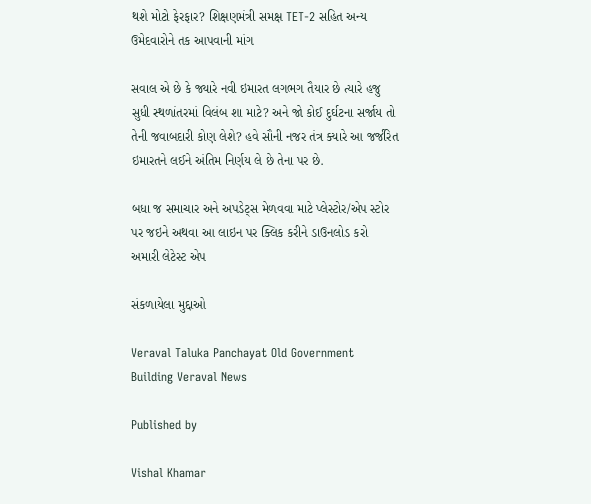થશે મોટો ફેરફાર? શિક્ષણમંત્રી સમક્ષ TET-2 સહિત અન્ય ઉમેદવારોને તક આપવાની માંગ

સવાલ એ છે કે જ્યારે નવી ઇમારત લગભગ તૈયાર છે ત્યારે હજુ સુધી સ્થળાંતરમાં વિલંબ શા માટે? અને જો કોઈ દુર્ઘટના સર્જાય તો તેની જવાબદારી કોણ લેશે? હવે સૌની નજર તંત્ર ક્યારે આ જર્જરિત ઇમારતને લઈને અંતિમ નિર્ણય લે છે તેના પર છે.

બધા જ સમાચાર અને અપડેટ્સ મેળવવા માટે પ્લેસ્ટોર/એપ સ્ટોર પર જઇને અથવા આ લાઇન પર ક્લિક કરીને ડાઉનલોડ કરો અમારી લેટેસ્ટ એપ

સંકળાયેલા મુદ્દાઓ

Veraval Taluka Panchayat Old Government Building Veraval News

Published by

Vishal Khamar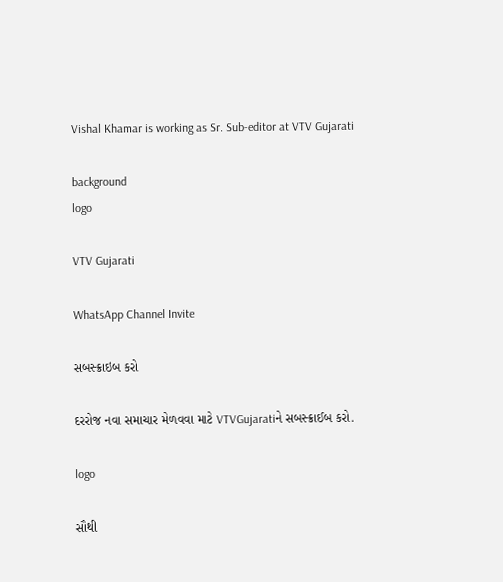Vishal Khamar is working as Sr. Sub-editor at VTV Gujarati

background
logo

VTV Gujarati

WhatsApp Channel Invite

સબસ્ક્રાઇબ કરો

દરરોજ નવા સમાચાર મેળવવા માટે VTVGujaratiને સબસ્ક્રાઈબ કરો.

logo

સૌથી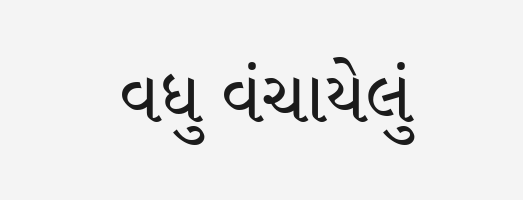વધુ વંચાયેલું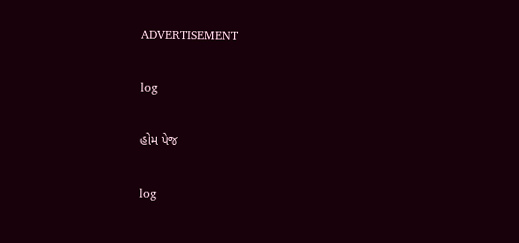ADVERTISEMENT

log

હોમ પેજ

log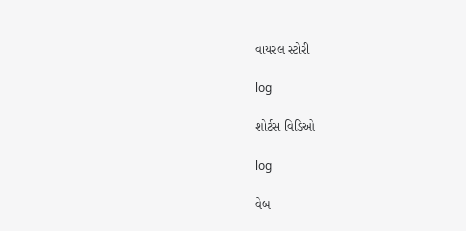વાયરલ સ્ટોરી

log

શોર્ટસ વિડિઓ

log

વેબ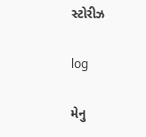સ્ટોરીઝ

log

મેનુ